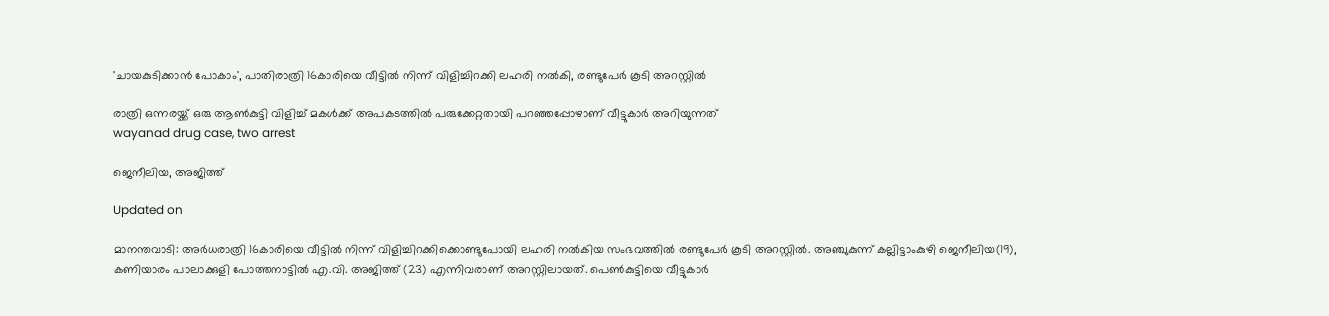'ചായകുടിക്കാൻ പോകാം', പാതിരാത്രി 16കാരിയെ വീട്ടിൽ നിന്ന് വിളിച്ചിറക്കി ലഹരി നൽകി, രണ്ടുപേർ കൂടി അറസ്റ്റിൽ

രാത്രി ഒന്നരയ്ക്ക് ഒരു ആൺകുട്ടി വിളിച്ച് മകൾക്ക് അപകടത്തിൽ പരുക്കേറ്റതായി പറഞ്ഞപ്പോഴാണ് വീട്ടുകാർ അറിയുന്നത്
wayanad drug case, two arrest

ജെനീലിയ, അജിത്ത്

Updated on

മാനന്തവാടി: അർധരാത്രി 16കാരിയെ വീട്ടിൽ നിന്ന് വിളിച്ചിറക്കിക്കൊണ്ടുപോയി ലഹരി നൽകിയ സംഭവത്തിൽ രണ്ടുപേർ കൂടി അറസ്റ്റിൽ. അഞ്ചുകുന്ന് കല്ലിട്ടാംകുഴി ജെനീലിയ(19), കണിയാരം പാലാക്കുളി പോത്തനാട്ടിൽ എ.വി. അജിത്ത് (23) എന്നിവരാണ് അറസ്റ്റിലായത്. പെൺകുട്ടിയെ വീട്ടുകാർ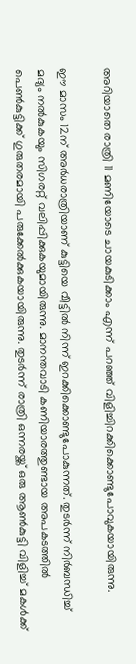അറിയാതെ രാത്രി 11 മണിയോടെ ചായകുടിക്കാം എന്ന് പറഞ്ഞ് വിളിച്ചിറക്കിക്കൊണ്ടുപോവുകയായിരുന്നു.

ഈ മാസം 12ന് അർധരാത്രിയാണ് കുട്ടിയെ വീട്ടിൽ നിന്ന് ഇറക്കിക്കൊണ്ടുപോകുന്നത്. തുടർന്ന് നിർബന്ധിച്ച് മദ്യം നൽകുകയും സിഗരറ്റ് വലിപ്പിക്കുകയുമായിരുന്നു. മാനന്തവാടി കണിയാരത്തുണ്ടായ അപകടത്തിൽ പെൺകുട്ടിക്ക് ഗുരുതരമായി പരുക്കേൽക്കുകയായിരുന്നു. തുടർന്ന് രാത്രി ഒന്നരയ്ക്ക് ഒരു ആൺകുട്ടി വിളിച്ച് മകൾക്ക്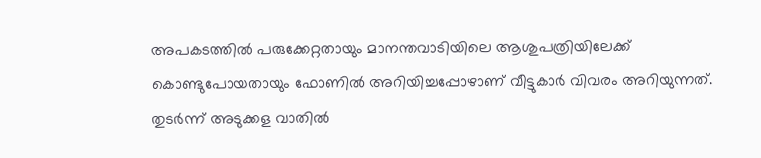അപകടത്തിൽ പരുക്കേറ്റതായും മാനന്തവാടിയിലെ ആശുപത്രിയിലേക്ക് കൊണ്ടുപോയതായും ഫോണിൽ അറിയിച്ചപ്പോഴാണ് വീട്ടുകാർ വിവരം അറിയുന്നത്. തുടർന്ന് അടുക്കള വാതിൽ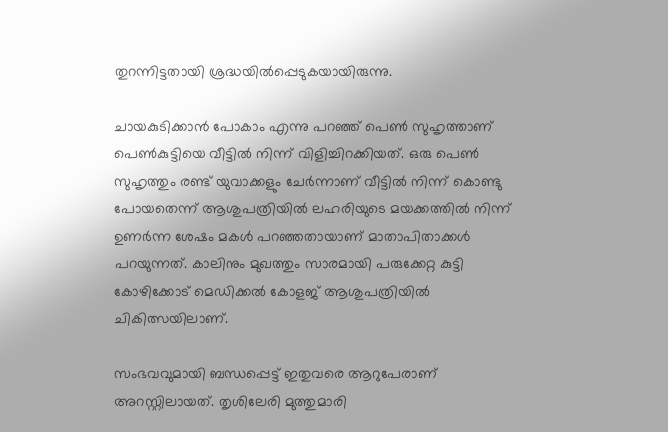തുറന്നിട്ടതായി ശ്രദ്ധയിൽപ്പെടുകയായിരുന്നു.

ചായകുടിക്കാൻ പോകാം എന്നു പറഞ്ഞ് പെൺ സുഹൃത്താണ് പെൺകുട്ടിയെ വീട്ടിൽ നിന്ന് വിളിച്ചിറക്കിയത്. ഒരു പെൺ സുഹൃത്തും രണ്ട് യുവാക്കളും ചേർന്നാണ് വീട്ടിൽ നിന്ന് കൊണ്ടു പോയതെന്ന് ആശുപത്രിയിൽ ലഹരിയുടെ മയക്കത്തിൽ നിന്ന് ഉണർന്ന ശേഷം മകൾ പറഞ്ഞതായാണ് മാതാപിതാക്കൾ പറയുന്നത്. കാലിനും മുഖത്തും സാരമായി പരുക്കേറ്റ കുട്ടി കോഴിക്കോട് മെഡിക്കൽ കോളജ് ആശുപത്രിയിൽ ചികിത്സയിലാണ്.

സംഭവവുമായി ബന്ധപ്പെട്ട് ഇതുവരെ ആറുപേരാണ് അറസ്റ്റിലായത്. തൃശിലേരി മുത്തുമാരി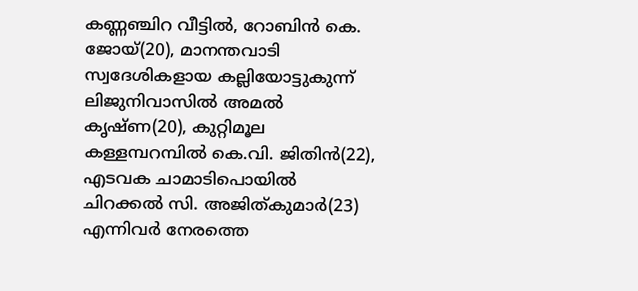കണ്ണഞ്ചിറ വീട്ടിൽ, റോബിൻ കെ. ജോയ്(20), മാനന്തവാടി സ്വദേശികളായ കല്ലിയോട്ടുകുന്ന് ലിജുനിവാസിൽ അമൽ കൃഷ്ണ(20), കുറ്റിമൂല കള്ളമ്പറമ്പിൽ കെ.വി. ജിതിൻ(22), എടവക ചാമാടിപൊയിൽ ചിറക്കൽ സി. അജിത്കുമാർ(23) എന്നിവർ നേരത്തെ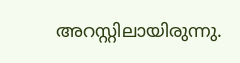അറസ്റ്റിലായിരുന്നു.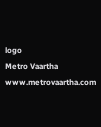logo
Metro Vaartha
www.metrovaartha.com